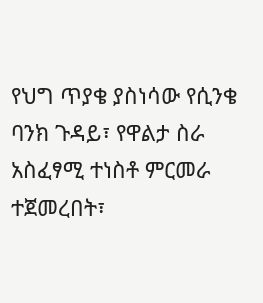የህግ ጥያቄ ያስነሳው የሲንቄ ባንክ ጉዳይ፣ የዋልታ ስራ አስፈፃሚ ተነስቶ ምርመራ ተጀመረበት፣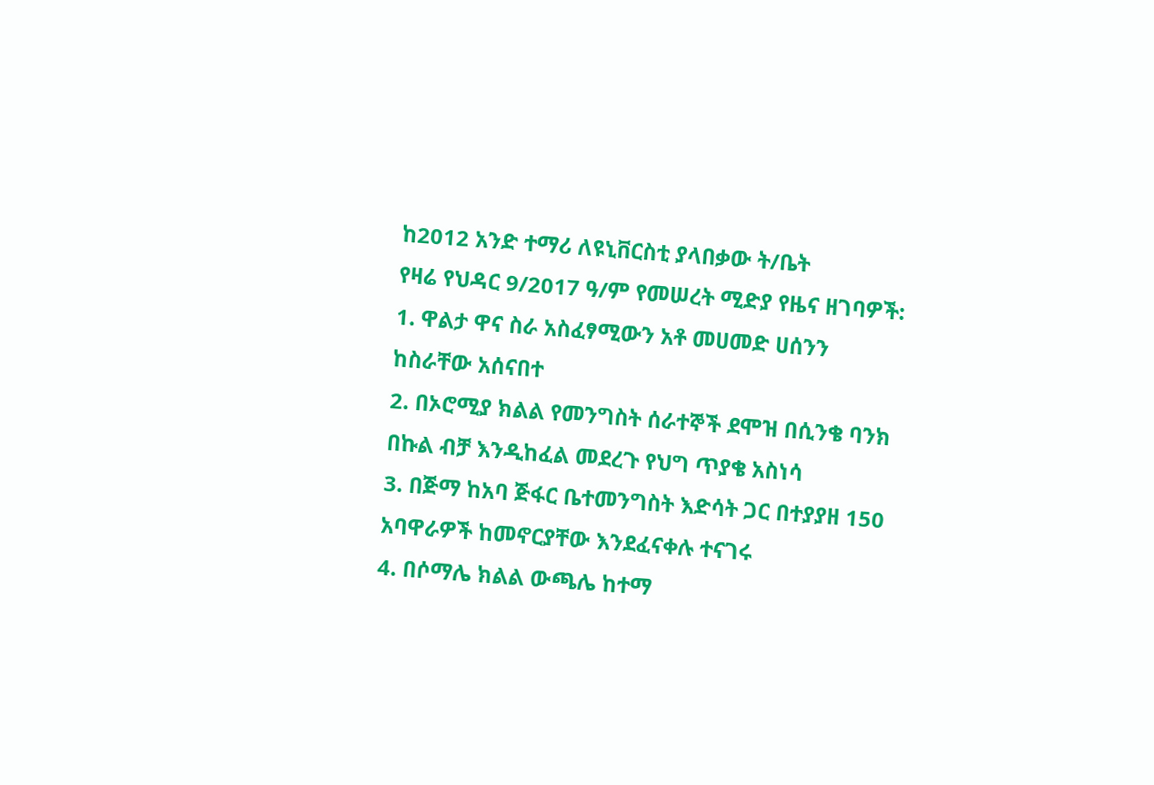ከ2012 አንድ ተማሪ ለዩኒቨርስቲ ያላበቃው ት/ቤት
የዛሬ የህዳር 9/2017 ዓ/ም የመሠረት ሚድያ የዜና ዘገባዎች:
1. ዋልታ ዋና ስራ አስፈፃሚውን አቶ መሀመድ ሀሰንን ከስራቸው አሰናበተ
2. በኦሮሚያ ክልል የመንግስት ሰራተኞች ደሞዝ በሲንቄ ባንክ በኩል ብቻ እንዲከፈል መደረጉ የህግ ጥያቄ አስነሳ
3. በጅማ ከአባ ጅፋር ቤተመንግስት እድሳት ጋር በተያያዘ 150 አባዋራዎች ከመኖርያቸው እንደፈናቀሉ ተናገሩ
4. በሶማሌ ክልል ውጫሌ ከተማ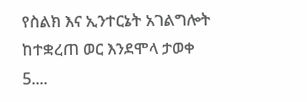የስልክ እና ኢንተርኔት አገልግሎት ከተቋረጠ ወር እንደሞላ ታወቀ
5....